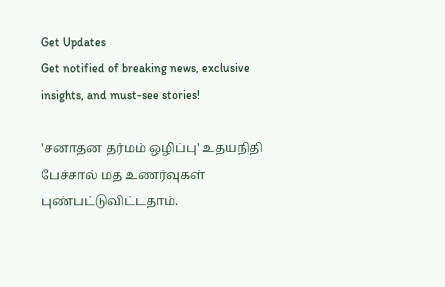Get Updates
Get notified of breaking news, exclusive insights, and must-see stories!

'சனாதன தர்மம் ஒழிப்பு' உதயநிதி பேச்சால் மத உணர்வுகள் புண்பட்டுவிட்டதாம்.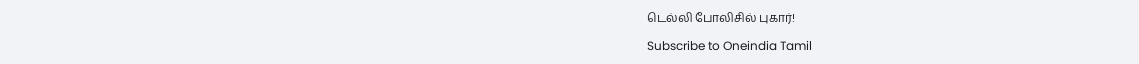டெல்லி போலிசில் புகார்!

Subscribe to Oneindia Tamil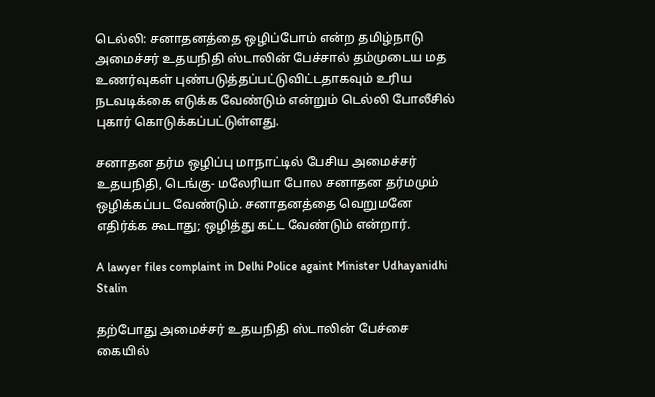டெல்லி: சனாதனத்தை ஒழிப்போம் என்ற தமிழ்நாடு அமைச்சர் உதயநிதி ஸ்டாலின் பேச்சால் தம்முடைய மத உணர்வுகள் புண்படுத்தப்பட்டுவிட்டதாகவும் உரிய நடவடிக்கை எடுக்க வேண்டும் என்றும் டெல்லி போலீசில் புகார் கொடுக்கப்பட்டுள்ளது.

சனாதன தர்ம ஒழிப்பு மாநாட்டில் பேசிய அமைச்சர் உதயநிதி, டெங்கு- மலேரியா போல சனாதன தர்மமும் ஒழிக்கப்பட வேண்டும். சனாதனத்தை வெறுமனே எதிர்க்க கூடாது; ஒழித்து கட்ட வேண்டும் என்றார்.

A lawyer files complaint in Delhi Police againt Minister Udhayanidhi Stalin

தற்போது அமைச்சர் உதயநிதி ஸ்டாலின் பேச்சை கையில்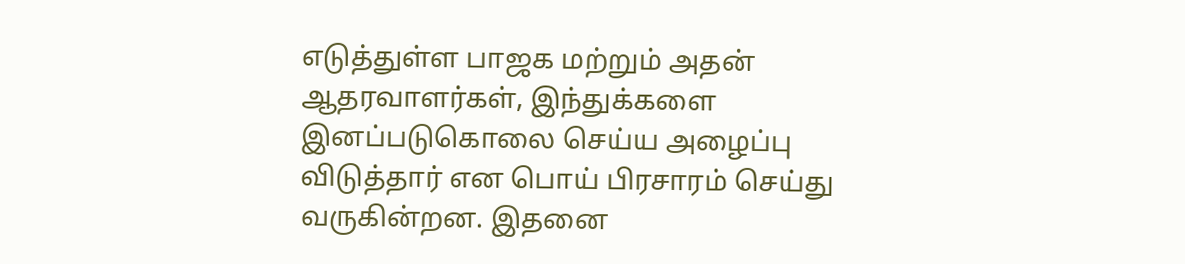எடுத்துள்ள பாஜக மற்றும் அதன் ஆதரவாளர்கள், இந்துக்களை இனப்படுகொலை செய்ய அழைப்பு விடுத்தார் என பொய் பிரசாரம் செய்து வருகின்றன. இதனை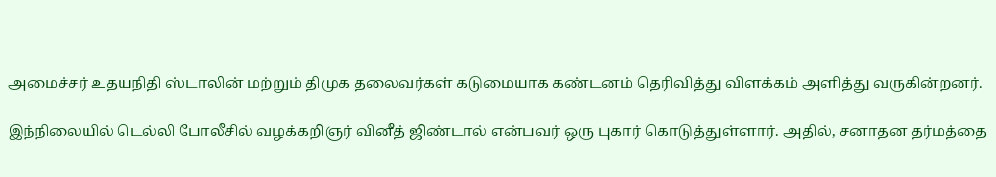அமைச்சர் உதயநிதி ஸ்டாலின் மற்றும் திமுக தலைவர்கள் கடுமையாக கண்டனம் தெரிவித்து விளக்கம் அளித்து வருகின்றனர்.

இந்நிலையில் டெல்லி போலீசில் வழக்கறிஞர் வினீத் ஜிண்டால் என்பவர் ஒரு புகார் கொடுத்துள்ளார். அதில், சனாதன தர்மத்தை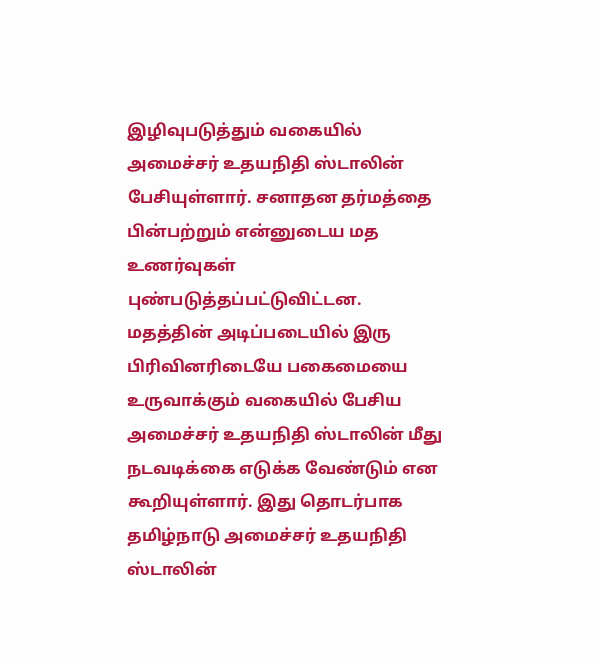இழிவுபடுத்தும் வகையில் அமைச்சர் உதயநிதி ஸ்டாலின் பேசியுள்ளார். சனாதன தர்மத்தை பின்பற்றும் என்னுடைய மத உணர்வுகள் புண்படுத்தப்பட்டுவிட்டன. மதத்தின் அடிப்படையில் இரு பிரிவினரிடையே பகைமையை உருவாக்கும் வகையில் பேசிய அமைச்சர் உதயநிதி ஸ்டாலின் மீது நடவடிக்கை எடுக்க வேண்டும் என கூறியுள்ளார். இது தொடர்பாக தமிழ்நாடு அமைச்சர் உதயநிதி ஸ்டாலின்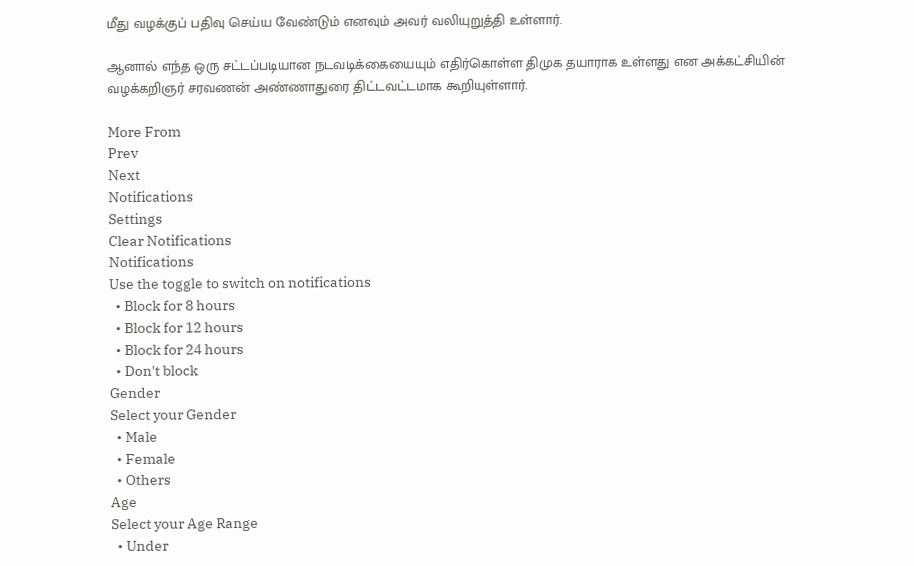மீது வழக்குப் பதிவு செய்ய வேண்டும் எனவும் அவர் வலியுறுத்தி உள்ளார்.

ஆனால் எந்த ஒரு சட்டப்படியான நடவடிக்கையையும் எதிர்கொள்ள திமுக தயாராக உள்ளது என அக்கட்சியின் வழக்கறிஞர் சரவணன் அண்ணாதுரை திட்டவட்டமாக கூறியுள்ளார்.

More From
Prev
Next
Notifications
Settings
Clear Notifications
Notifications
Use the toggle to switch on notifications
  • Block for 8 hours
  • Block for 12 hours
  • Block for 24 hours
  • Don't block
Gender
Select your Gender
  • Male
  • Female
  • Others
Age
Select your Age Range
  • Under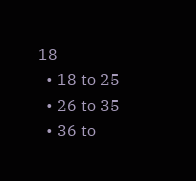18
  • 18 to 25
  • 26 to 35
  • 36 to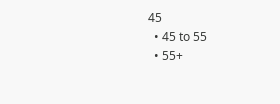45
  • 45 to 55
  • 55+